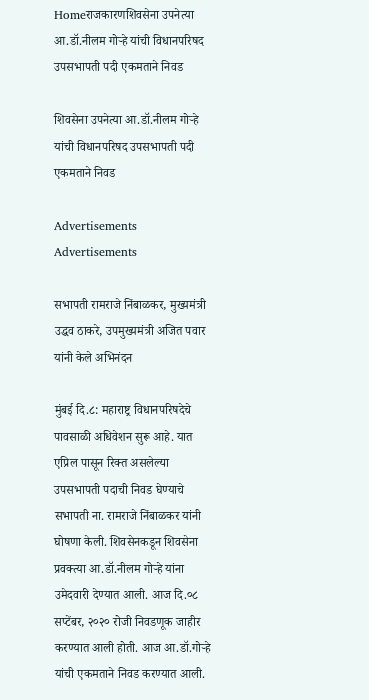Homeराजकारणशिवसेना उपनेत्या आ.डॉ.नीलम गोऱ्हे यांची विधानपरिषद उपसभापती पदी एकमताने निवड

शिवसेना उपनेत्या आ.डॉ.नीलम गोऱ्हे यांची विधानपरिषद उपसभापती पदी एकमताने निवड

Advertisements
Advertisements

सभापती रामराजे निंबाळकर, मुख्यमंत्री उद्धव ठाकरे, उपमुख्यमंत्री अजित पवार यांनी केले अभिनंदन

मुंबई दि.८: महाराष्ट्र विधानपरिषदेचे पावसाळी अधिवेशन सुरू आहे. यात एप्रिल पासून रिक्त असलेल्या उपसभापती पदाची निवड घेण्याचे सभापती ना. रामराजे निंबाळकर यांनी घोषणा केली. शिवसेनकडून शिवसेना प्रवक्त्या आ.डॉ.नीलम गोऱ्हे यांना उमेदवारी देण्यात आली. आज दि.०८ सप्टेंबर, २०२० रोजी निवडणूक जाहीर करण्यात आली होती. आज आ.डॉ.गोऱ्हे यांची एकमताने निवड करण्यात आली.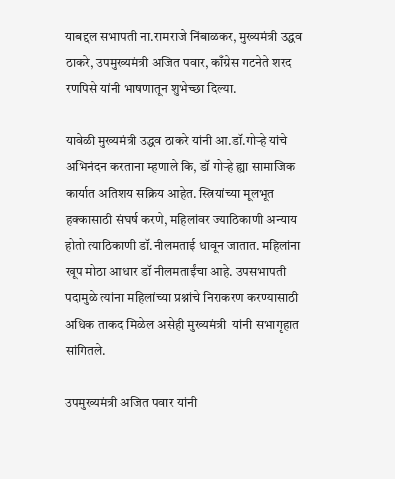याबद्दल सभापती ना.रामराजे निंबाळकर, मुख्यमंत्री उद्धव ठाकरे, उपमुख्यमंत्री अजित पवार, काँग्रेस गटनेते शरद रणपिसे यांनी भाषणातून शुभेच्छा दिल्या.

यावेळी मुख्यमंत्री उद्धव ठाकरे यांनी आ.डॉ.गोऱ्हे यांचे अभिनंदन करताना म्हणाले कि, डॉ गोऱ्हे ह्या सामाजिक कार्यात अतिशय सक्रिय आहेत. स्त्रियांच्या मूलभूत हक्कासाठी संघर्ष करणे, महिलांवर ज्याठिकाणी अन्याय होतो त्याठिकाणी डॉ.नीलमताई धावून जातात. महिलांना खूप मोठा आधार डॉ नीलमताईंचा आहे. उपसभापती पदामुळे त्यांना महिलांच्या प्रश्नांचे निराकरण करण्यासाठी अधिक ताकद मिळेल असेही मुख्यमंत्री  यांनी सभागृहात सांगितले.

उपमुख्यमंत्री अजित पवार यांनी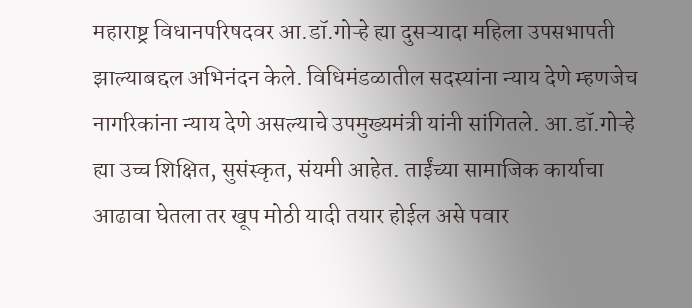महाराष्ट्र विधानपरिषदवर आ.डॉ.गोऱ्हे ह्या दुसऱ्यादा महिला उपसभापती झाल्याबद्दल अभिनंदन केले. विधिमंडळातील सदस्यांना न्याय देणे म्हणजेच नागरिकांना न्याय देणे असल्याचे उपमुख्यमंत्री यांनी सांगितले. आ.डॉ.गोऱ्हे ह्या उच्च शिक्षित, सुसंस्कृत, संयमी आहेत. ताईंच्या सामाजिक कार्याचा आढावा घेतला तर खूप मोठी यादी तयार होईल असे पवार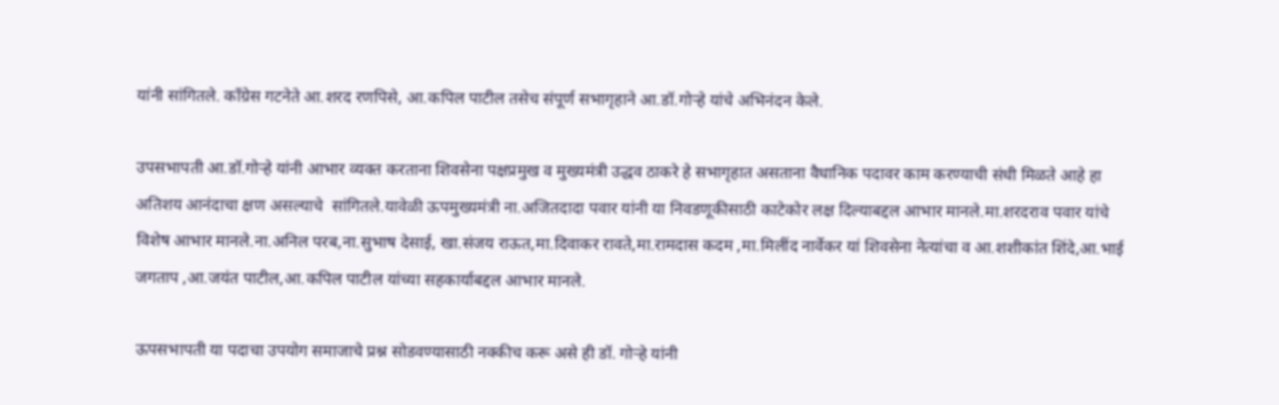यांनी सांगितले. काँग्रेस गटनेते आ.शरद रणपिसे, आ.कपिल पाटील तसेच संपूर्ण सभागृहाने आ.डॉ.गोऱ्हे यांचे अभिनंदन केले.

उपसभापती आ.डॉ.गोऱ्हे यांनी आभार व्यक्त करताना शिवसेना पक्षप्रमुख व मुख्यमंत्री उद्धव ठाकरे हे सभागृहात असताना वैधानिक पदावर काम करण्याची संधी मिळते आहे हा अतिशय आनंदाचा क्षण असल्याचे  सांगितले.यावेळी ऊपमुख्यमंत्री ना.अजितदादा पवार यांनी या निवडणूकीसाठी काटेकोर लक्ष दिल्याबद्दल आभार मानले.मा.शरदराव पवार यांचे विशेष आभार मानले.ना.अनिल परब,ना.सुभाष देसाई, खा.संजय राऊत,मा.दिवाकर रावते,मा.रामदास कदम ,मा.मिलींद नार्वेकर यां शिवसेना नेत्यांचा व आ.शशीकांत शिंदे,आ.भाई जगताप ,आ.जयंत पाटील,आ.कपिल पाटील यांच्या सहकार्याबद्दल आभार मानले.

ऊपसभापती या पदाचा उपयोग समाजाचे प्रश्न सोडवण्यासाठी नक्कीच करू असे ही डॉ. गोऱ्हे यांनी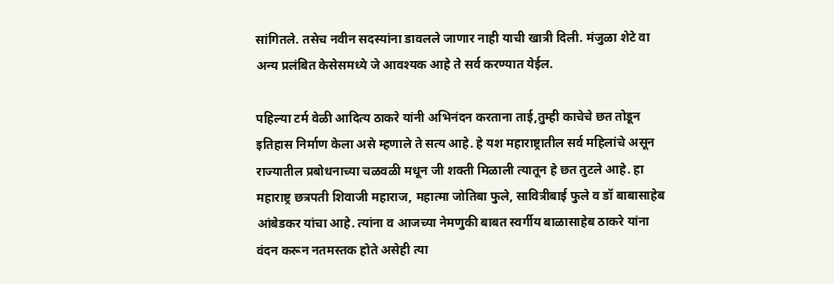सांगितले. तसेच नवीन सदस्यांना डावलले जाणार नाही याची खात्री दिली. मंजुळा शेटे वा अन्य प्रलंबित केसेसमध्ये जे आवश्यक आहे ते सर्व करण्यात येईल.

पहिल्या टर्म वेळी आदित्य ठाकरे यांनी अभिनंदन करताना ताई,तुम्ही काचेचे छत तोडून इतिहास निर्माण केला असे म्हणाले ते सत्य आहे. हे यश महाराष्ट्रातील सर्व महिलांचे असून राज्यातील प्रबोधनाच्या चळवळी मधून जी शक्ती मिळाली त्यातून हे छत तुटले आहे. हा महाराष्ट्र छत्रपती शिवाजी महाराज, महात्मा जोतिबा फुले, सावित्रीबाई फुले व डॉ बाबासाहेब आंबेडकर यांचा आहे. त्यांना व आजच्या नेमणुकी बाबत स्वर्गीय बाळासाहेब ठाकरे यांना वंदन करून नतमस्तक होते असेही त्या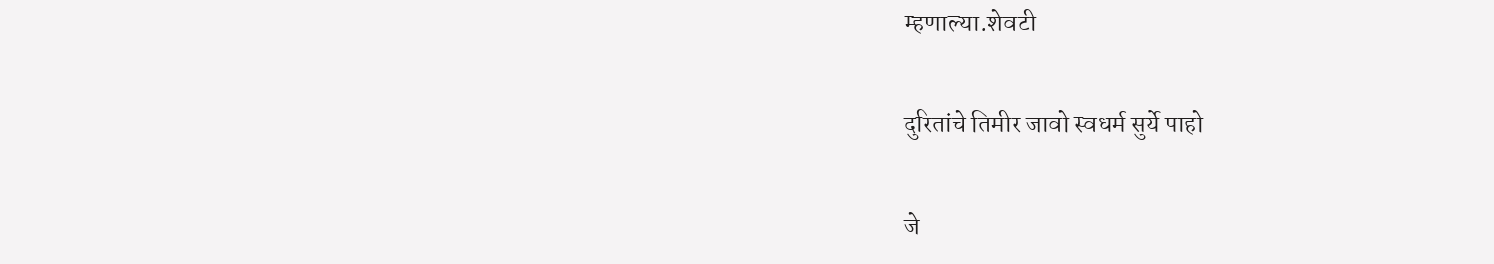म्हणाल्या.शेवटी

दुरितांचे तिमीर जावो स्वधर्म सुर्ये पाहो

जे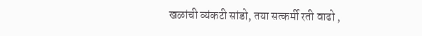खळांची व्यंकटी सांडो, तया सत्कर्मी रती वाढो ,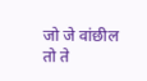जो जे वांछील तो ते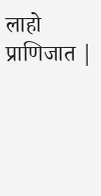लाहो प्राणिजात |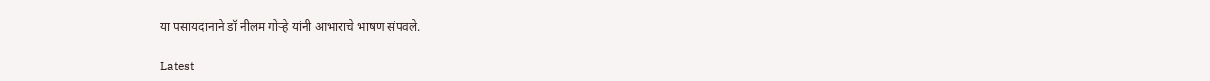या पसायदानाने डॉ नीलम गोऱ्हे यांनी आभाराचे भाषण संपवले.

Latest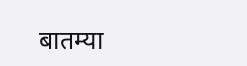बातम्या